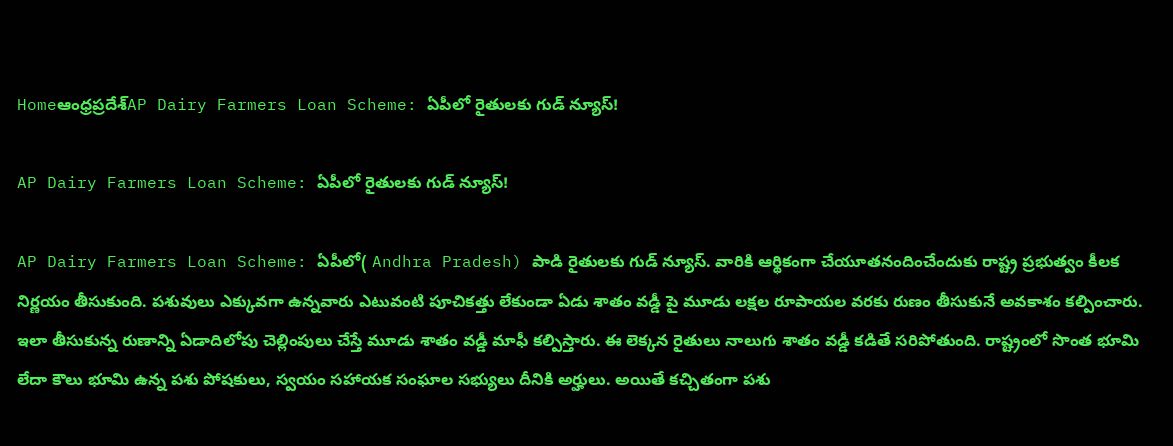Homeఆంధ్రప్రదేశ్‌AP Dairy Farmers Loan Scheme: ఏపీలో రైతులకు గుడ్ న్యూస్!

AP Dairy Farmers Loan Scheme: ఏపీలో రైతులకు గుడ్ న్యూస్!

AP Dairy Farmers Loan Scheme: ఏపీలో( Andhra Pradesh) పాడి రైతులకు గుడ్ న్యూస్. వారికి ఆర్థికంగా చేయూతనందించేందుకు రాష్ట్ర ప్రభుత్వం కీలక నిర్ణయం తీసుకుంది. పశువులు ఎక్కువగా ఉన్నవారు ఎటువంటి పూచికత్తు లేకుండా ఏడు శాతం వడ్డీ పై మూడు లక్షల రూపాయల వరకు రుణం తీసుకునే అవకాశం కల్పించారు. ఇలా తీసుకున్న రుణాన్ని ఏడాదిలోపు చెల్లింపులు చేస్తే మూడు శాతం వడ్డీ మాఫీ కల్పిస్తారు. ఈ లెక్కన రైతులు నాలుగు శాతం వడ్డీ కడితే సరిపోతుంది. రాష్ట్రంలో సొంత భూమి లేదా కౌలు భూమి ఉన్న పశు పోషకులు, స్వయం సహాయక సంఘాల సభ్యులు దీనికి అర్హులు. అయితే కచ్చితంగా పశు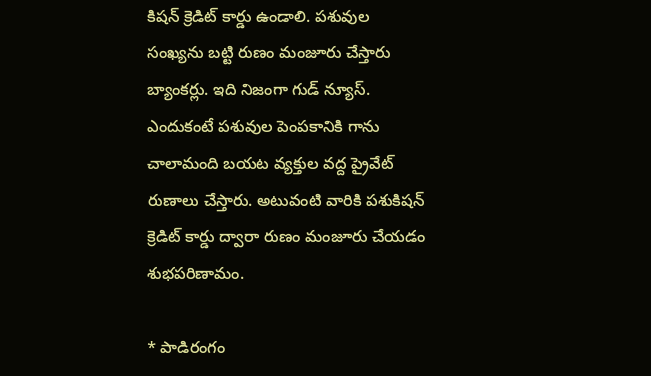కిషన్ క్రెడిట్ కార్డు ఉండాలి. పశువుల సంఖ్యను బట్టి రుణం మంజూరు చేస్తారు బ్యాంకర్లు. ఇది నిజంగా గుడ్ న్యూస్. ఎందుకంటే పశువుల పెంపకానికి గాను చాలామంది బయట వ్యక్తుల వద్ద ప్రైవేట్ రుణాలు చేస్తారు. అటువంటి వారికి పశుకిషన్ క్రెడిట్ కార్డు ద్వారా రుణం మంజూరు చేయడం శుభపరిణామం.

* పాడిరంగం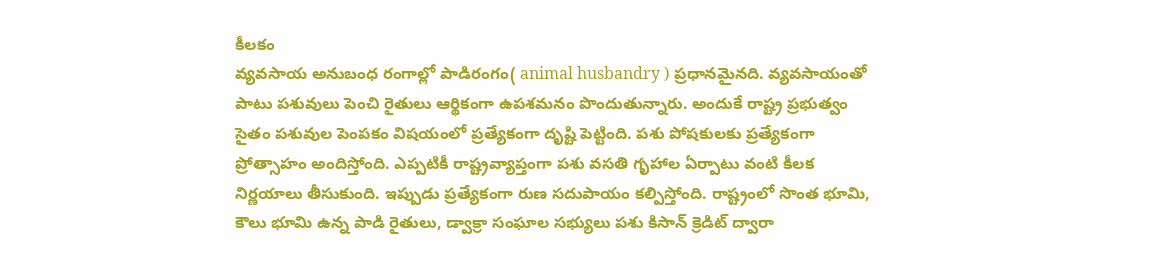కీలకం
వ్యవసాయ అనుబంధ రంగాల్లో పాడిరంగం( animal husbandry ) ప్రధానమైనది. వ్యవసాయంతో పాటు పశువులు పెంచి రైతులు ఆర్థికంగా ఉపశమనం పొందుతున్నారు. అందుకే రాష్ట్ర ప్రభుత్వం సైతం పశువుల పెంపకం విషయంలో ప్రత్యేకంగా దృష్టి పెట్టింది. పశు పోషకులకు ప్రత్యేకంగా ప్రోత్సాహం అందిస్తోంది. ఎప్పటికీ రాష్ట్రవ్యాప్తంగా పశు వసతి గృహాల ఏర్పాటు వంటి కీలక నిర్ణయాలు తీసుకుంది. ఇప్పుడు ప్రత్యేకంగా రుణ సదుపాయం కల్పిస్తోంది. రాష్ట్రంలో సొంత భూమి, కౌలు భూమి ఉన్న పాడి రైతులు, డ్వాక్రా సంఘాల సభ్యులు పశు కిసాన్ క్రెడిట్ ద్వారా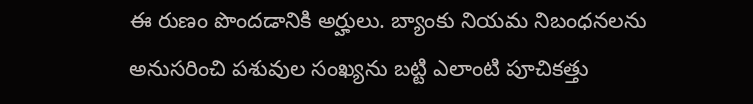ఈ రుణం పొందడానికి అర్హులు. బ్యాంకు నియమ నిబంధనలను అనుసరించి పశువుల సంఖ్యను బట్టి ఎలాంటి పూచికత్తు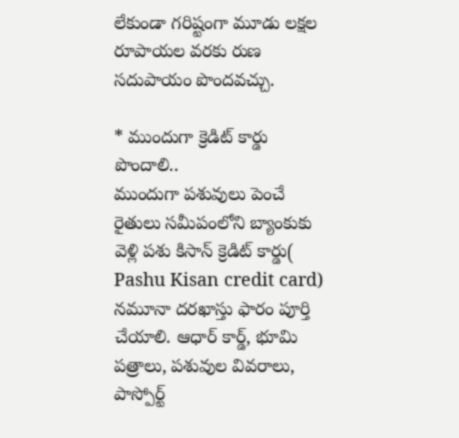లేకుండా గరిష్టంగా మూడు లక్షల రూపాయల వరకు రుణ సదుపాయం పొందవచ్చు.

* ముందుగా క్రెడిట్ కార్డు పొందాలి..
ముందుగా పశువులు పెంచే రైతులు సమీపంలోని బ్యాంకుకు వెళ్లి పశు కిసాన్ క్రెడిట్ కార్డు( Pashu Kisan credit card) నమూనా దరఖాస్తు ఫారం పూర్తి చేయాలి. ఆధార్ కార్డ్, భూమి పత్రాలు, పశువుల వివరాలు, పాస్పోర్ట్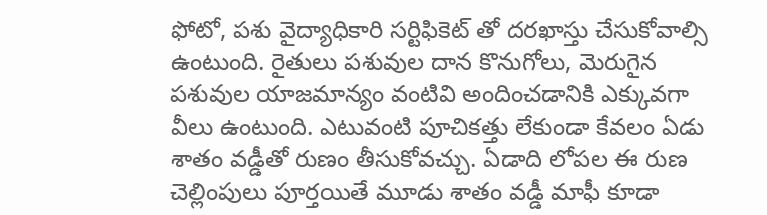ఫోటో, పశు వైద్యాధికారి సర్టిఫికెట్ తో దరఖాస్తు చేసుకోవాల్సి ఉంటుంది. రైతులు పశువుల దాన కొనుగోలు, మెరుగైన పశువుల యాజమాన్యం వంటివి అందించడానికి ఎక్కువగా వీలు ఉంటుంది. ఎటువంటి పూచికత్తు లేకుండా కేవలం ఏడు శాతం వడ్డీతో రుణం తీసుకోవచ్చు. ఏడాది లోపల ఈ రుణ చెల్లింపులు పూర్తయితే మూడు శాతం వడ్డీ మాఫీ కూడా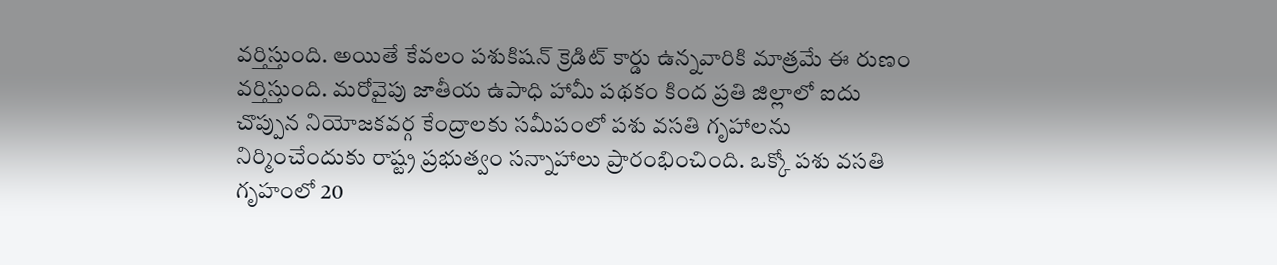వర్తిస్తుంది. అయితే కేవలం పశుకిషన్ క్రెడిట్ కార్డు ఉన్నవారికి మాత్రమే ఈ రుణం వర్తిస్తుంది. మరోవైపు జాతీయ ఉపాధి హామీ పథకం కింద ప్రతి జిల్లాలో ఐదు చొప్పున నియోజకవర్గ కేంద్రాలకు సమీపంలో పశు వసతి గృహాలను నిర్మించేందుకు రాష్ట్ర ప్రభుత్వం సన్నాహాలు ప్రారంభించింది. ఒక్కో పశు వసతి గృహంలో 20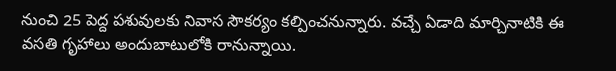నుంచి 25 పెద్ద పశువులకు నివాస సౌకర్యం కల్పించనున్నారు. వచ్చే ఏడాది మార్చినాటికి ఈ వసతి గృహాలు అందుబాటులోకి రానున్నాయి.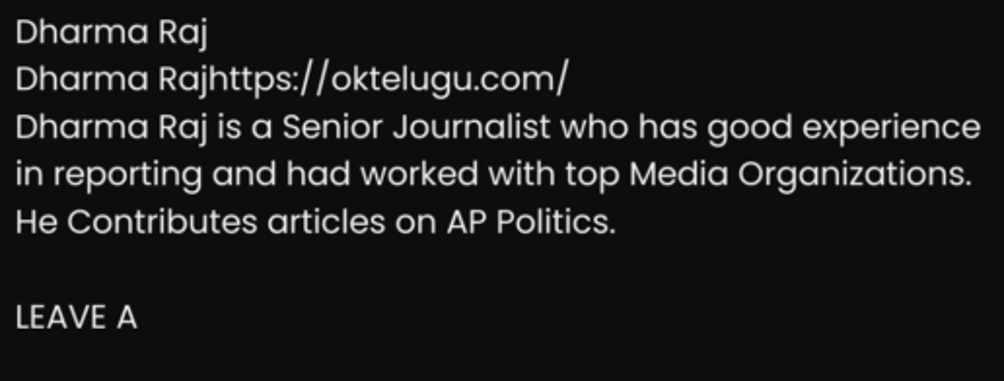Dharma Raj
Dharma Rajhttps://oktelugu.com/
Dharma Raj is a Senior Journalist who has good experience in reporting and had worked with top Media Organizations. He Contributes articles on AP Politics.

LEAVE A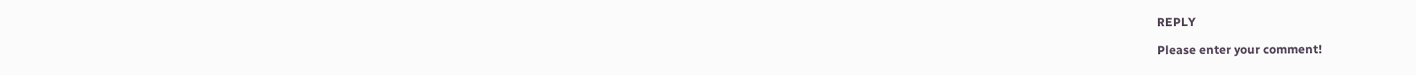REPLY

Please enter your comment!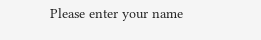Please enter your name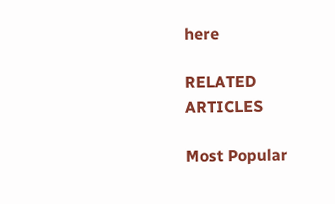here

RELATED ARTICLES

Most Popular